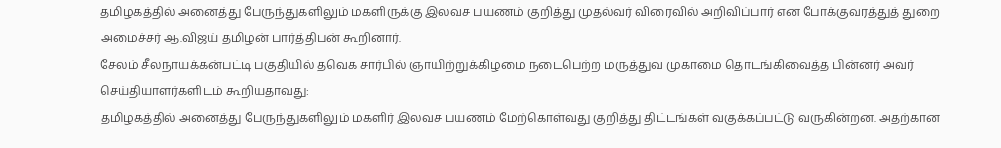தமிழகத்தில் அனைத்து பேருந்துகளிலும் மகளிருக்கு இலவச பயணம் குறித்து முதல்வர் விரைவில் அறிவிப்பார் என போக்குவரத்துத் துறை அமைச்சர் ஆ.விஜய் தமிழன் பார்த்திபன் கூறினார்.
சேலம் சீலநாயக்கன்பட்டி பகுதியில் தவெக சார்பில் ஞாயிற்றுக்கிழமை நடைபெற்ற மருத்துவ முகாமை தொடங்கிவைத்த பின்னர் அவர் செய்தியாளர்களிடம் கூறியதாவது:
தமிழகத்தில் அனைத்து பேருந்துகளிலும் மகளிர் இலவச பயணம் மேற்கொள்வது குறித்து திட்டங்கள் வகுக்கப்பட்டு வருகின்றன. அதற்கான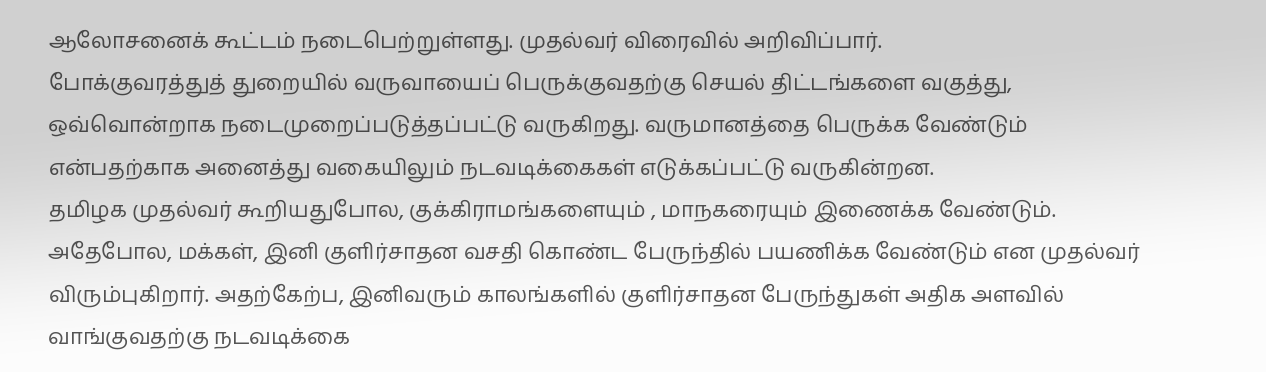ஆலோசனைக் கூட்டம் நடைபெற்றுள்ளது. முதல்வர் விரைவில் அறிவிப்பார்.
போக்குவரத்துத் துறையில் வருவாயைப் பெருக்குவதற்கு செயல் திட்டங்களை வகுத்து, ஒவ்வொன்றாக நடைமுறைப்படுத்தப்பட்டு வருகிறது. வருமானத்தை பெருக்க வேண்டும் என்பதற்காக அனைத்து வகையிலும் நடவடிக்கைகள் எடுக்கப்பட்டு வருகின்றன.
தமிழக முதல்வர் கூறியதுபோல, குக்கிராமங்களையும் , மாநகரையும் இணைக்க வேண்டும். அதேபோல, மக்கள், இனி குளிர்சாதன வசதி கொண்ட பேருந்தில் பயணிக்க வேண்டும் என முதல்வர் விரும்புகிறார். அதற்கேற்ப, இனிவரும் காலங்களில் குளிர்சாதன பேருந்துகள் அதிக அளவில் வாங்குவதற்கு நடவடிக்கை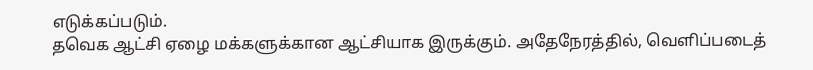எடுக்கப்படும்.
தவெக ஆட்சி ஏழை மக்களுக்கான ஆட்சியாக இருக்கும். அதேநேரத்தில், வெளிப்படைத்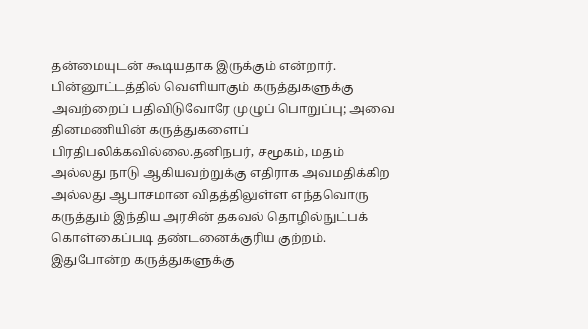தன்மையுடன் கூடியதாக இருக்கும் என்றார்.
பின்னூட்டத்தில் வெளியாகும் கருத்துகளுக்கு அவற்றைப் பதிவிடுவோரே முழுப் பொறுப்பு; அவை தினமணியின் கருத்துகளைப் பிரதிபலிக்கவில்லை.தனிநபர், சமூகம், மதம் அல்லது நாடு ஆகியவற்றுக்கு எதிராக அவமதிக்கிற அல்லது ஆபாசமான விதத்திலுள்ள எந்தவொரு கருத்தும் இந்திய அரசின் தகவல் தொழில்நுட்பக் கொள்கைப்படி தண்டனைக்குரிய குற்றம். இதுபோன்ற கருத்துகளுக்கு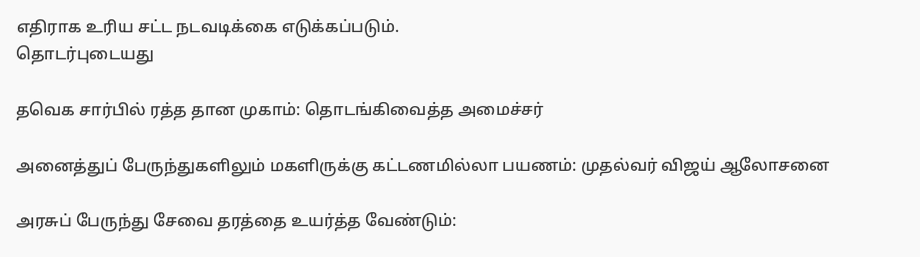எதிராக உரிய சட்ட நடவடிக்கை எடுக்கப்படும்.
தொடர்புடையது

தவெக சார்பில் ரத்த தான முகாம்: தொடங்கிவைத்த அமைச்சர்

அனைத்துப் பேருந்துகளிலும் மகளிருக்கு கட்டணமில்லா பயணம்: முதல்வர் விஜய் ஆலோசனை

அரசுப் பேருந்து சேவை தரத்தை உயர்த்த வேண்டும்: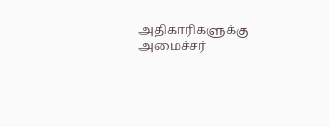அதிகாரிகளுக்கு அமைச்சர்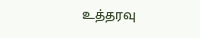உத்தரவு